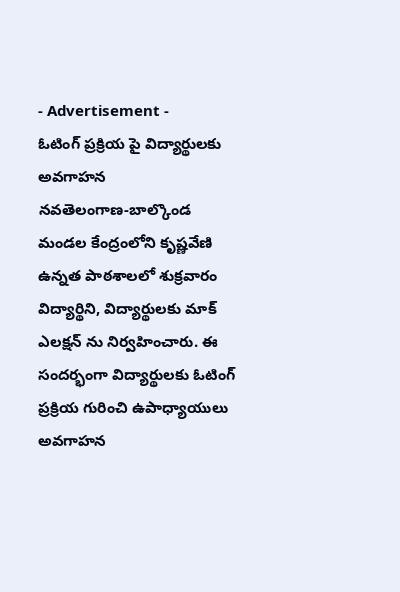- Advertisement -
ఓటింగ్ ప్రక్రియ పై విద్యార్థులకు అవగాహన
నవతెలంగాణ-బాల్కొండ
మండల కేంద్రంలోని కృష్ణవేణి ఉన్నత పాఠశాలలో శుక్రవారం విద్యార్థిని, విద్యార్థులకు మాక్ ఎలక్షన్ ను నిర్వహించారు. ఈ సందర్భంగా విద్యార్థులకు ఓటింగ్ ప్రక్రియ గురించి ఉపాధ్యాయులు అవగాహన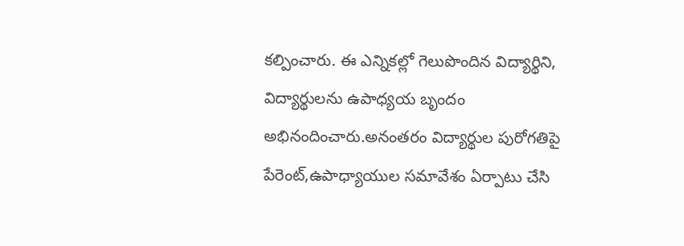కల్పించారు. ఈ ఎన్నికల్లో గెలుపొందిన విద్యార్థిని, విద్యార్థులను ఉపాధ్యయ బృందం అభినందించారు.అనంతరం విద్యార్థుల పురోగతిపై పేరెంట్,ఉపాధ్యాయుల సమావేశం ఏర్పాటు చేసి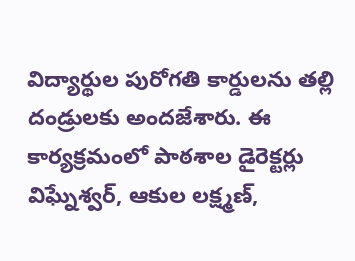విద్యార్థుల పురోగతి కార్డులను తల్లి దండ్రులకు అందజేశారు. ఈ కార్యక్రమంలో పాఠశాల డైరెక్టర్లు విఘ్నేశ్వర్, ఆకుల లక్ష్మణ్,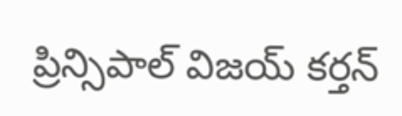ప్రిన్సిపాల్ విజయ్ కర్తన్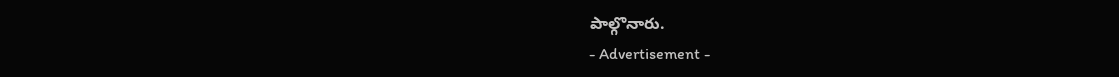పాల్గొనారు.
- Advertisement -